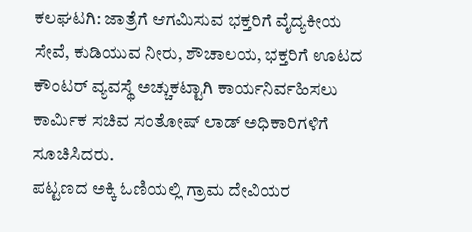ಕಲಘಟಗಿ: ಜಾತ್ರೆಗೆ ಆಗಮಿಸುವ ಭಕ್ತರಿಗೆ ವೈದ್ಯಕೀಯ ಸೇವೆ, ಕುಡಿಯುವ ನೀರು, ಶೌಚಾಲಯ, ಭಕ್ತರಿಗೆ ಊಟದ ಕೌಂಟರ್ ವ್ಯವಸ್ಥೆ ಅಚ್ಚುಕಟ್ಟಾಗಿ ಕಾರ್ಯನಿರ್ವಹಿಸಲು ಕಾರ್ಮಿಕ ಸಚಿವ ಸಂತೋಷ್ ಲಾಡ್ ಅಧಿಕಾರಿಗಳಿಗೆ ಸೂಚಿಸಿದರು.
ಪಟ್ಟಣದ ಅಕ್ಕಿ ಓಣಿಯಲ್ಲಿ ಗ್ರಾಮ ದೇವಿಯರ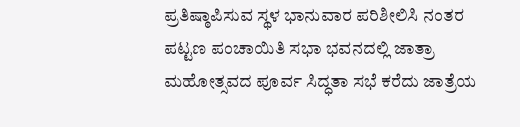ಪ್ರತಿಷ್ಠಾಪಿಸುವ ಸ್ಥಳ ಭಾನುವಾರ ಪರಿಶೀಲಿಸಿ ನಂತರ ಪಟ್ಟಣ ಪಂಚಾಯಿತಿ ಸಭಾ ಭವನದಲ್ಲಿ ಜಾತ್ರಾ ಮಹೋತ್ಸವದ ಪೂರ್ವ ಸಿದ್ಧತಾ ಸಭೆ ಕರೆದು ಜಾತ್ರೆಯ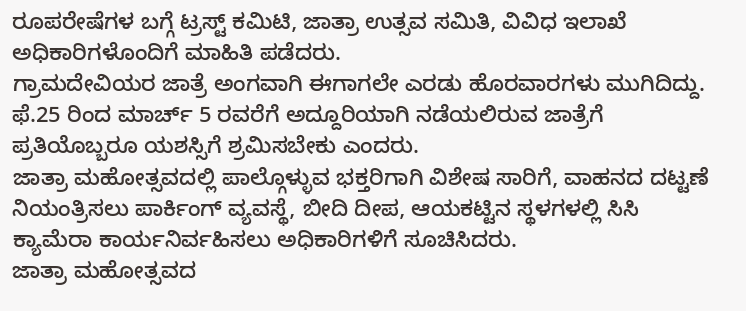ರೂಪರೇಷೆಗಳ ಬಗ್ಗೆ ಟ್ರಸ್ಟ್ ಕಮಿಟಿ, ಜಾತ್ರಾ ಉತ್ಸವ ಸಮಿತಿ, ವಿವಿಧ ಇಲಾಖೆ ಅಧಿಕಾರಿಗಳೊಂದಿಗೆ ಮಾಹಿತಿ ಪಡೆದರು.
ಗ್ರಾಮದೇವಿಯರ ಜಾತ್ರೆ ಅಂಗವಾಗಿ ಈಗಾಗಲೇ ಎರಡು ಹೊರವಾರಗಳು ಮುಗಿದಿದ್ದು. ಫೆ.25 ರಿಂದ ಮಾರ್ಚ್ 5 ರವರೆಗೆ ಅದ್ದೂರಿಯಾಗಿ ನಡೆಯಲಿರುವ ಜಾತ್ರೆಗೆ ಪ್ರತಿಯೊಬ್ಬರೂ ಯಶಸ್ಸಿಗೆ ಶ್ರಮಿಸಬೇಕು ಎಂದರು.
ಜಾತ್ರಾ ಮಹೋತ್ಸವದಲ್ಲಿ ಪಾಲ್ಗೊಳ್ಳುವ ಭಕ್ತರಿಗಾಗಿ ವಿಶೇಷ ಸಾರಿಗೆ, ವಾಹನದ ದಟ್ಟಣೆ ನಿಯಂತ್ರಿಸಲು ಪಾರ್ಕಿಂಗ್ ವ್ಯವಸ್ಥೆ, ಬೀದಿ ದೀಪ, ಆಯಕಟ್ಟಿನ ಸ್ಥಳಗಳಲ್ಲಿ ಸಿಸಿ ಕ್ಯಾಮೆರಾ ಕಾರ್ಯನಿರ್ವಹಿಸಲು ಅಧಿಕಾರಿಗಳಿಗೆ ಸೂಚಿಸಿದರು.
ಜಾತ್ರಾ ಮಹೋತ್ಸವದ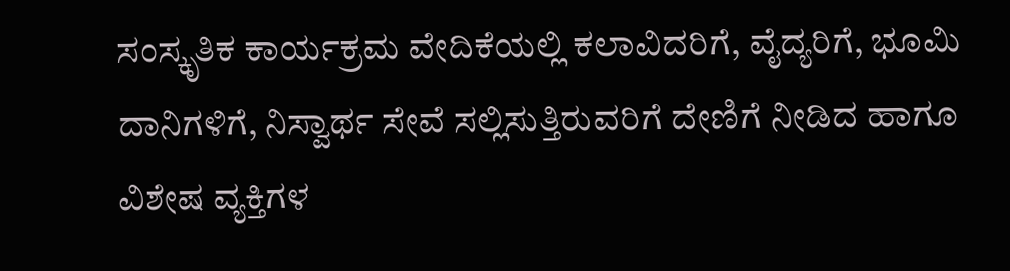ಸಂಸ್ಕೃತಿಕ ಕಾರ್ಯಕ್ರಮ ವೇದಿಕೆಯಲ್ಲಿ ಕಲಾವಿದರಿಗೆ, ವೈದ್ಯರಿಗೆ, ಭೂಮಿ ದಾನಿಗಳಿಗೆ, ನಿಸ್ವಾರ್ಥ ಸೇವೆ ಸಲ್ಲಿಸುತ್ತಿರುವರಿಗೆ ದೇಣಿಗೆ ನೀಡಿದ ಹಾಗೂ ವಿಶೇಷ ವ್ಯಕ್ತಿಗಳ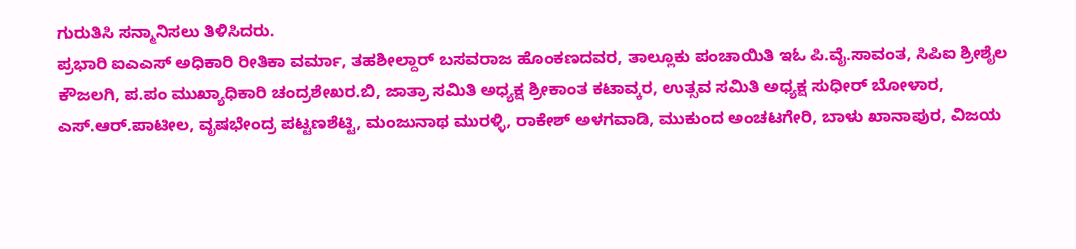ಗುರುತಿಸಿ ಸನ್ಮಾನಿಸಲು ತಿಳಿಸಿದರು.
ಪ್ರಭಾರಿ ಐಎಎಸ್ ಅಧಿಕಾರಿ ರೀತಿಕಾ ವರ್ಮಾ, ತಹಶೀಲ್ದಾರ್ ಬಸವರಾಜ ಹೊಂಕಣದವರ, ತಾಲ್ಲೂಕು ಪಂಚಾಯಿತಿ ಇಓ ಪಿ.ವೈ.ಸಾವಂತ, ಸಿಪಿಐ ಶ್ರೀಶೈಲ ಕೌಜಲಗಿ, ಪ.ಪಂ ಮುಖ್ಯಾಧಿಕಾರಿ ಚಂದ್ರಶೇಖರ.ಬಿ, ಜಾತ್ರಾ ಸಮಿತಿ ಅಧ್ಯಕ್ಷ ಶ್ರೀಕಾಂತ ಕಟಾವ್ಕರ, ಉತ್ಸವ ಸಮಿತಿ ಅಧ್ಯಕ್ಷ ಸುಧೀರ್ ಬೋಳಾರ, ಎಸ್.ಆರ್.ಪಾಟೀಲ, ವೃಷಭೇಂದ್ರ ಪಟ್ಟಣಶೆಟ್ಟಿ, ಮಂಜುನಾಥ ಮುರಳ್ಳಿ, ರಾಕೇಶ್ ಅಳಗವಾಡಿ, ಮುಕುಂದ ಅಂಚಟಗೇರಿ, ಬಾಳು ಖಾನಾಪುರ, ವಿಜಯ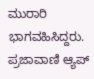ಮುರಾರಿ ಭಾಗವಹಿಸಿದ್ದರು.
ಪ್ರಜಾವಾಣಿ ಆ್ಯಪ್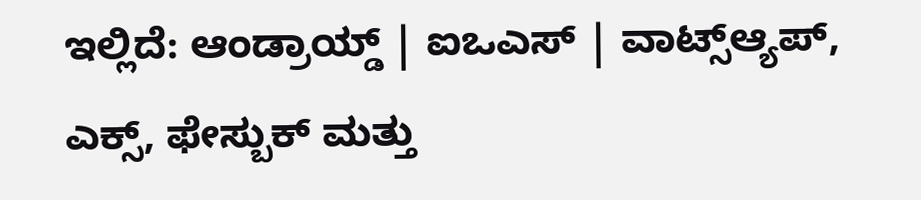ಇಲ್ಲಿದೆ: ಆಂಡ್ರಾಯ್ಡ್ | ಐಒಎಸ್ | ವಾಟ್ಸ್ಆ್ಯಪ್, ಎಕ್ಸ್, ಫೇಸ್ಬುಕ್ ಮತ್ತು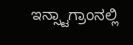ಇನ್ಸ್ಟಾಗ್ರಾಂನಲ್ಲಿ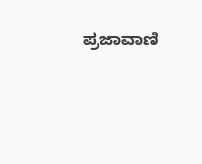ಪ್ರಜಾವಾಣಿ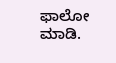ಫಾಲೋ ಮಾಡಿ.